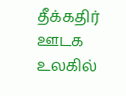தீக்கதிர்
ஊடக உலகில்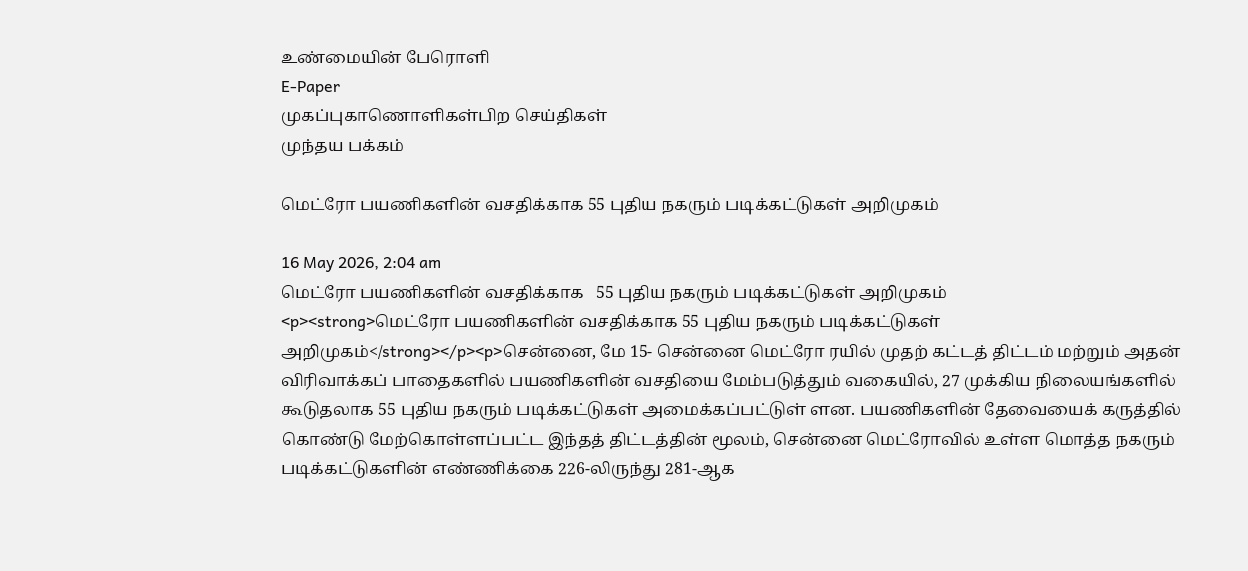உண்மையின் பேரொளி
E-Paper
முகப்புகாணொளிகள்பிற செய்திகள்
முந்தய பக்கம்

மெட்ரோ பயணிகளின் வசதிக்காக 55 புதிய நகரும் படிக்கட்டுகள் அறிமுகம்

16 May 2026, 2:04 am
மெட்ரோ பயணிகளின் வசதிக்காக   55 புதிய நகரும் படிக்கட்டுகள் அறிமுகம்
<p><strong>மெட்ரோ பயணிகளின் வசதிக்காக 55 புதிய நகரும் படிக்கட்டுகள் அறிமுகம்</strong></p><p>சென்னை, மே 15- சென்னை மெட்ரோ ரயில் முதற் கட்டத் திட்டம் மற்றும் அதன் விரிவாக்கப் பாதைகளில் பயணிகளின் வசதியை மேம்படுத்தும் வகையில், 27 முக்கிய நிலையங்களில் கூடுதலாக 55 புதிய நகரும் படிக்கட்டுகள் அமைக்கப்பட்டுள் ளன. பயணிகளின் தேவையைக் கருத்தில் கொண்டு மேற்கொள்ளப்பட்ட இந்தத் திட்டத்தின் மூலம், சென்னை மெட்ரோவில் உள்ள மொத்த நகரும் படிக்கட்டுகளின் எண்ணிக்கை 226-லிருந்து 281-ஆக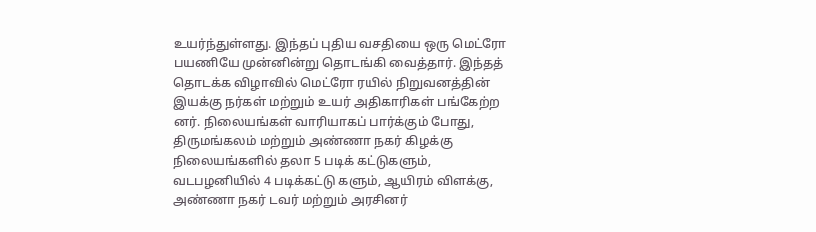உயர்ந்துள்ளது. இந்தப் புதிய வசதியை ஒரு மெட்ரோ பயணியே முன்னின்று தொடங்கி வைத்தார். இந்தத் தொடக்க விழாவில் மெட்ரோ ரயில் நிறுவனத்தின் இயக்கு நர்கள் மற்றும் உயர் அதிகாரிகள் பங்கேற்ற னர். நிலையங்கள் வாரியாகப் பார்க்கும் போது, திருமங்கலம் மற்றும் அண்ணா நகர் கிழக்கு நிலையங்களில் தலா 5 படிக் கட்டுகளும், வடபழனியில் 4 படிக்கட்டு களும், ஆயிரம் விளக்கு, அண்ணா நகர் டவர் மற்றும் அரசினர்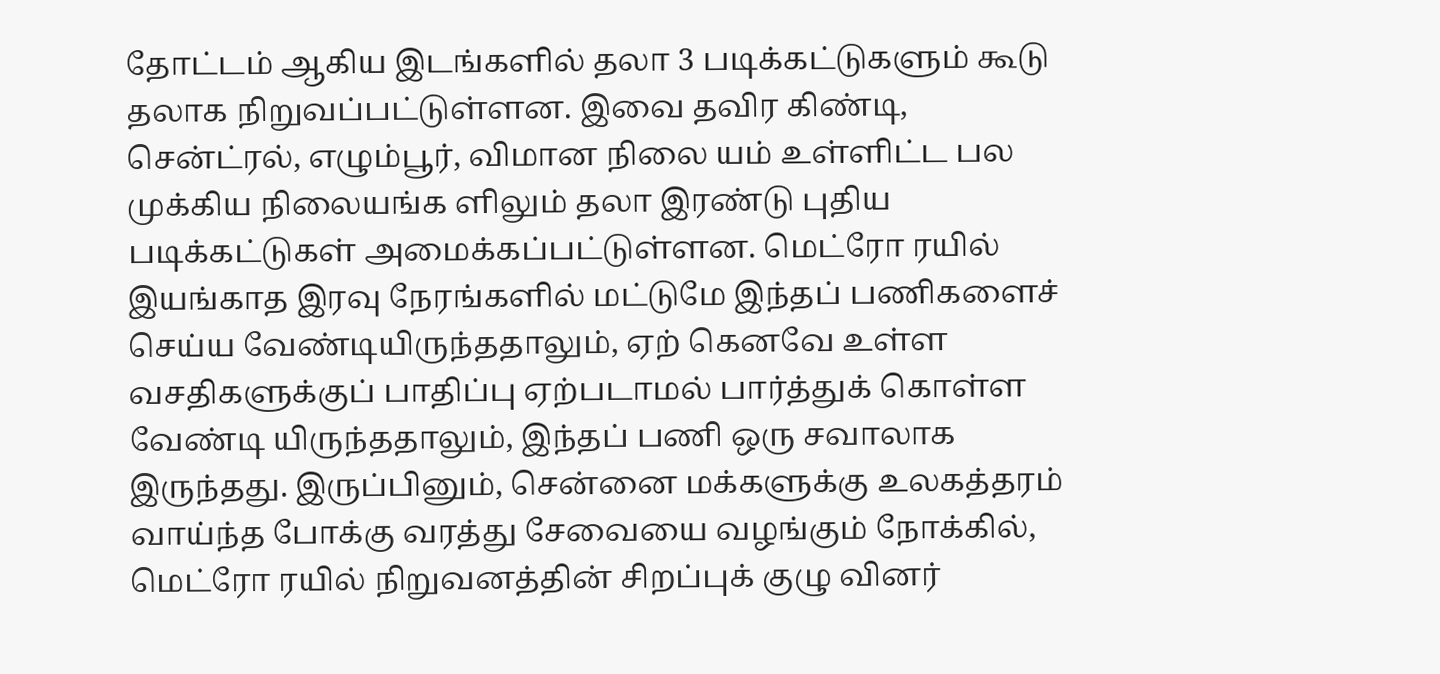தோட்டம் ஆகிய இடங்களில் தலா 3 படிக்கட்டுகளும் கூடு தலாக நிறுவப்பட்டுள்ளன. இவை தவிர கிண்டி, சென்ட்ரல், எழும்பூர், விமான நிலை யம் உள்ளிட்ட பல முக்கிய நிலையங்க ளிலும் தலா இரண்டு புதிய படிக்கட்டுகள் அமைக்கப்பட்டுள்ளன. மெட்ரோ ரயில் இயங்காத இரவு நேரங்களில் மட்டுமே இந்தப் பணிகளைச் செய்ய வேண்டியிருந்ததாலும், ஏற் கெனவே உள்ள வசதிகளுக்குப் பாதிப்பு ஏற்படாமல் பார்த்துக் கொள்ள வேண்டி யிருந்ததாலும், இந்தப் பணி ஒரு சவாலாக இருந்தது. இருப்பினும், சென்னை மக்களுக்கு உலகத்தரம் வாய்ந்த போக்கு வரத்து சேவையை வழங்கும் நோக்கில், மெட்ரோ ரயில் நிறுவனத்தின் சிறப்புக் குழு வினர்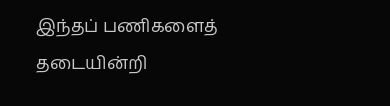இந்தப் பணிகளைத் தடையின்றி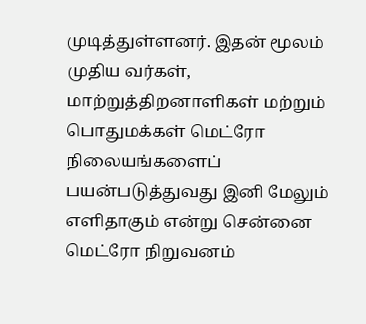முடித்துள்ளனர். இதன் மூலம் முதிய வர்கள், மாற்றுத்திறனாளிகள் மற்றும் பொதுமக்கள் மெட்ரோ நிலையங்களைப் பயன்படுத்துவது இனி மேலும் எளிதாகும் என்று சென்னை மெட்ரோ நிறுவனம்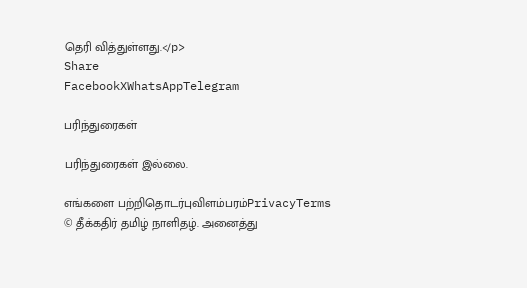தெரி வித்துள்ளது.</p>
Share
FacebookXWhatsAppTelegram

பரிந்துரைகள்

பரிந்துரைகள் இல்லை.

எங்களை பற்றிதொடர்புவிளம்பரம்PrivacyTerms
© தீக்கதிர் தமிழ் நாளிதழ். அனைத்து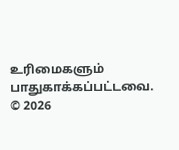உரிமைகளும் பாதுகாக்கப்பட்டவை.
© 2026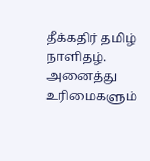தீக்கதிர் தமிழ் நாளிதழ். அனைத்து உரிமைகளும்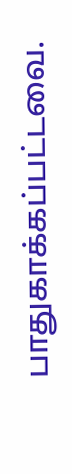பாதுகாக்கப்பட்டவை.